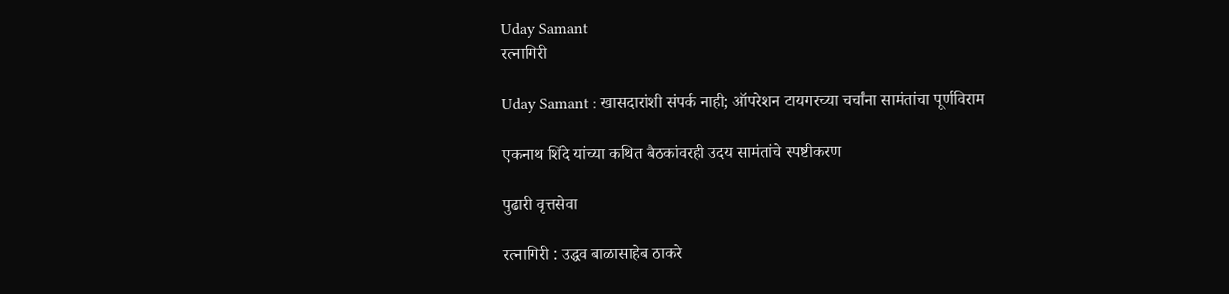Uday Samant
रत्नागिरी

Uday Samant : खासदारांशी संपर्क नाही; ऑपरेशन टायगरच्या चर्चांना सामंतांचा पूर्णविराम

एकनाथ शिंदे यांच्या कथित बैठकांवरही उदय सामंतांचे स्पष्टीकरण

पुढारी वृत्तसेवा

रत्नागिरी : उद्धव बाळासाहेब ठाकरे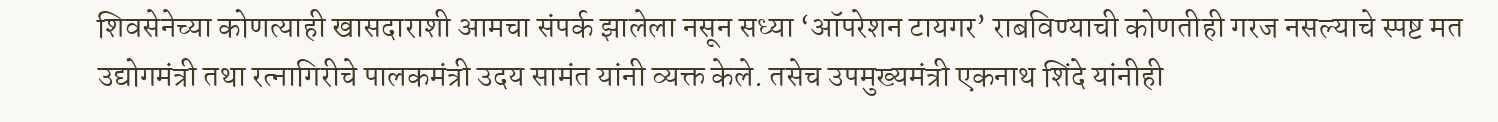शिवसेनेच्या कोणत्याही खासदाराशी आमचा संपर्क झालेला नसून सध्या ‌‘ऑपरेशन टायगर‌’ राबविण्याची कोणतीही गरज नसल्याचे स्पष्ट मत उद्योगमंत्री तथा रत्नागिरीचे पालकमंत्री उदय सामंत यांनी व्यक्त केले. तसेच उपमुख्यमंत्री एकनाथ शिंदे यांनीही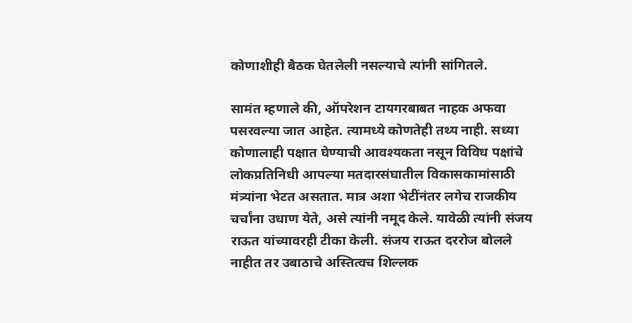कोणाशीही बैठक घेतलेली नसल्याचे त्यांनी सांगितले.

सामंत म्हणाले की, ऑपरेशन टायगरबाबत नाहक अफवा पसरवल्या जात आहेत. त्यामध्ये कोणतेही तथ्य नाही. सध्या कोणालाही पक्षात घेण्याची आवश्यकता नसून विविध पक्षांचे लोकप्रतिनिधी आपल्या मतदारसंघातील विकासकामांसाठी मंत्र्यांना भेटत असतात. मात्र अशा भेटींनंतर लगेच राजकीय चर्चांना उधाण येते, असे त्यांनी नमूद केले. यावेळी त्यांनी संजय राऊत यांच्यावरही टीका केली. संजय राऊत दररोज बोलले नाहीत तर उबाठाचे अस्तित्वच शिल्लक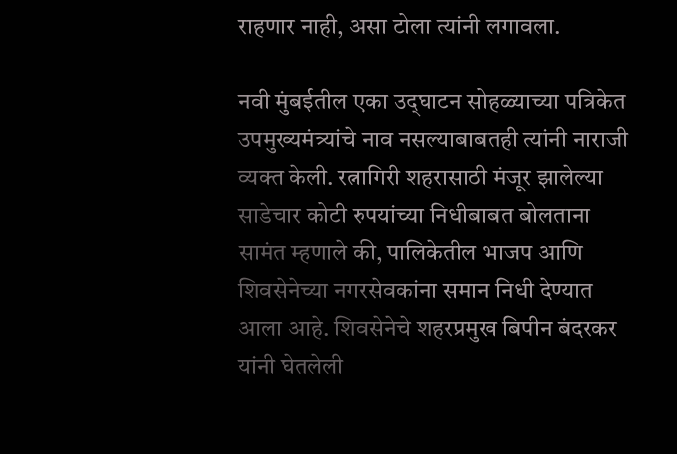राहणार नाही, असा टोला त्यांनी लगावला.

नवी मुंबईतील एका उद्‌घाटन सोहळ्याच्या पत्रिकेत उपमुख्यमंत्र्यांचे नाव नसल्याबाबतही त्यांनी नाराजी व्यक्त केली. रत्नागिरी शहरासाठी मंजूर झालेल्या साडेचार कोटी रुपयांच्या निधीबाबत बोलताना सामंत म्हणाले की, पालिकेतील भाजप आणि शिवसेनेच्या नगरसेवकांना समान निधी देण्यात आला आहे. शिवसेनेचे शहरप्रमुख बिपीन बंदरकर यांनी घेतलेली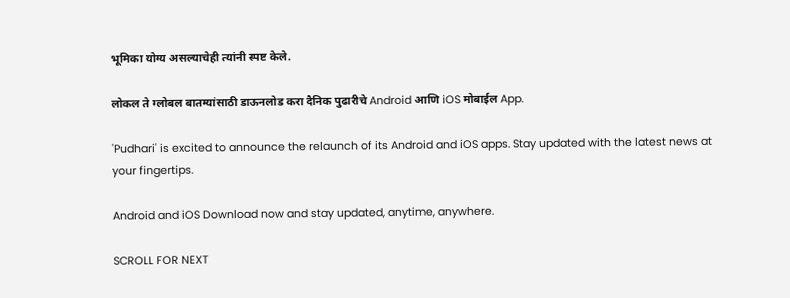भूमिका योग्य असल्याचेही त्यांनी स्पष्ट केले.

लोकल ते ग्लोबल बातम्यांसाठी डाऊनलोड करा दैनिक पुढारीचे Android आणि iOS मोबाईल App.

'Pudhari' is excited to announce the relaunch of its Android and iOS apps. Stay updated with the latest news at your fingertips.

Android and iOS Download now and stay updated, anytime, anywhere.

SCROLL FOR NEXT